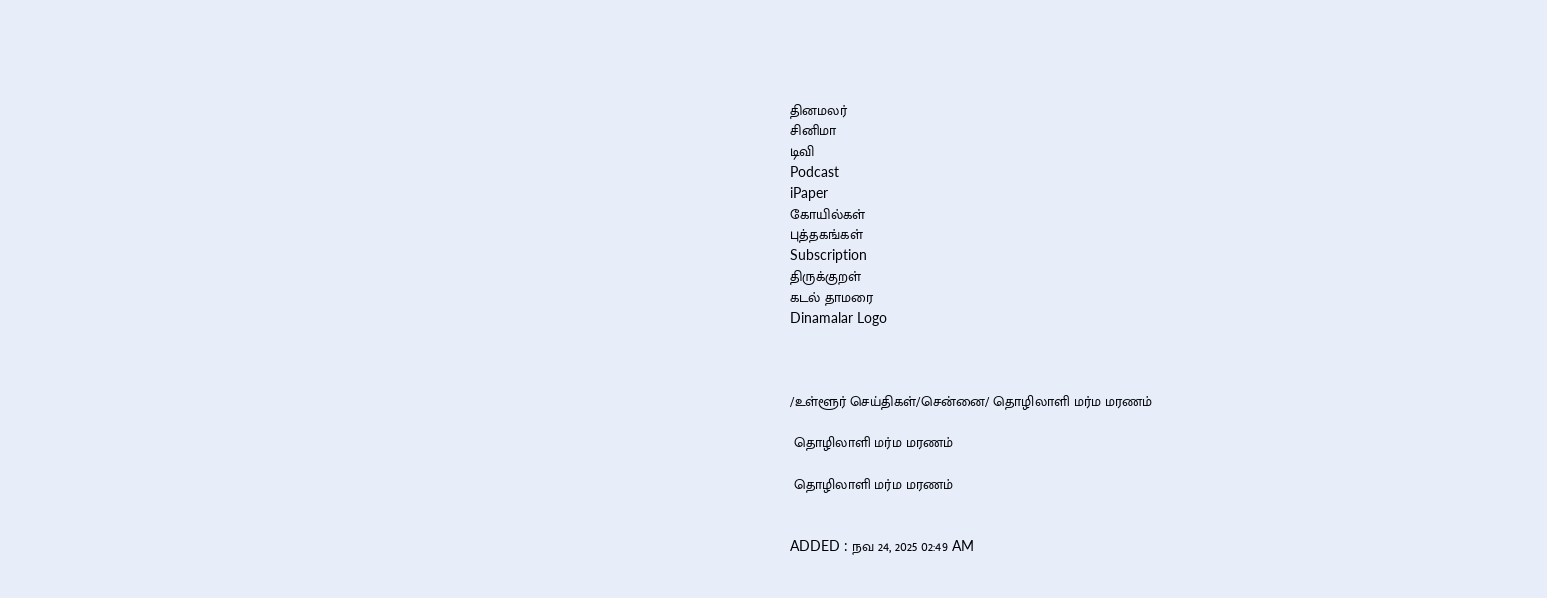தினமலர்
சினிமா
டிவி
Podcast
iPaper
கோயில்கள்
புத்தகங்கள்
Subscription
திருக்குறள்
கடல் தாமரை
Dinamalar Logo



/உள்ளூர் செய்திகள்/சென்னை/ தொழிலாளி மர்ம மரணம்

 தொழிலாளி மர்ம மரணம்

 தொழிலாளி மர்ம மரணம்


ADDED : நவ 24, 2025 02:49 AM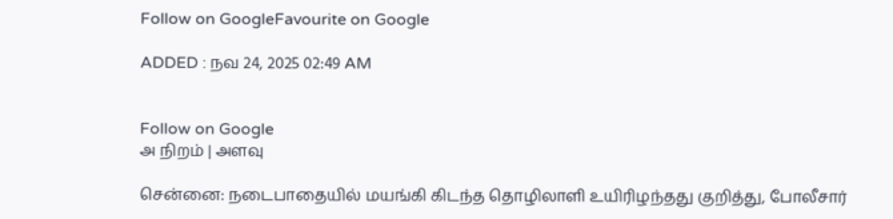Follow on GoogleFavourite on Google

ADDED : நவ 24, 2025 02:49 AM


Follow on Google
அ நிறம் | அளவு

சென்னை: நடைபாதையில் மயங்கி கிடந்த தொழிலாளி உயிரிழந்தது குறித்து, போலீசார்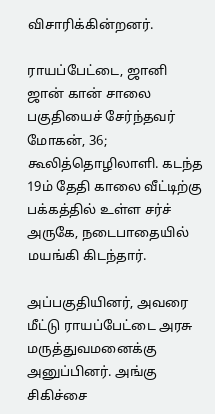விசாரிக்கின்றனர்.

ராயப்பேட்டை, ஜானி ஜான் கான் சாலை பகுதியைச் சேர்ந்தவர் மோகன், 36; கூலித்தொழிலாளி. கடந்த 19ம் தேதி காலை வீட்டிற்கு பக்கத்தில் உள்ள சர்ச் அருகே, நடைபாதையில் மயங்கி கிடந்தார்.

அப்பகுதியினர், அவரை மீட்டு ராயப்பேட்டை அரசு மருத்துவமனைக்கு அனுப்பினர். அங்கு சிகிச்சை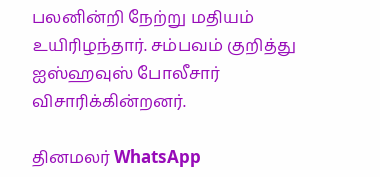பலனின்றி நேற்று மதியம் உயிரிழந்தார். சம்பவம் குறித்து ஐஸ்ஹவுஸ் போலீசார் விசாரிக்கின்றனர்.

தினமலர் WhatsApp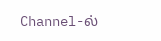Channel-ல்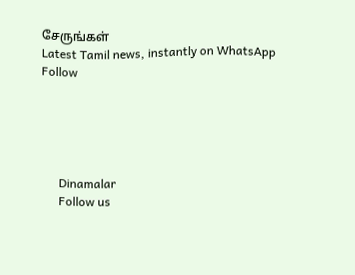சேருங்கள்
Latest Tamil news, instantly on WhatsApp
Follow





      Dinamalar
      Follow us